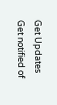Get Updates
Get notified of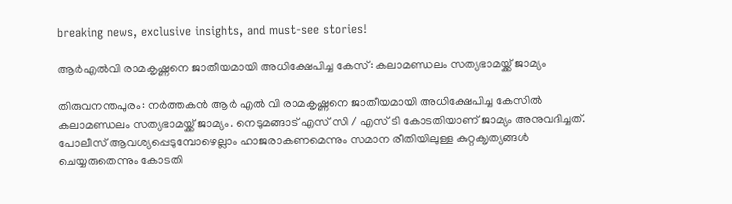breaking news, exclusive insights, and must-see stories!

ആർഎൽവി രാമകൃഷ്ണനെ ജാതീയമായി അധിക്ഷേപിച്ച കേസ്: കലാമണ്ഡ‍ലം സത്യഭാമയ്ക്ക് ജാമ്യം

തിരുവനന്തപുരം: നർത്തകൻ ആർ എൽ വി രാമകൃഷ്ണനെ ജാതീയമായി അധിക്ഷേപിച്ച കേസിൽ കലാമണ്ഡ‍ലം സത്യഭാമയ്ക്ക് ജാമ്യം. നെടുമങ്ങാട് എസ് സി / എസ് ടി കോടതിയാണ് ജാമ്യം അനുവദിച്ചത്. പോലീസ് ആവശ്യപ്പെടുമ്പോഴെല്ലാം ഹാജരാകണമെന്നും സമാന രീതിയിലുള്ള കുറ്റക‍ൃത്യങ്ങൾ ചെയ്യരുതെന്നും കോടതി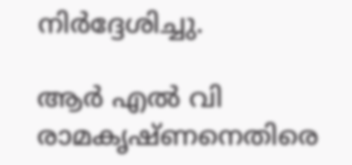നിർദ്ദേശിച്ചു.

ആർ എൽ വി രാമകൃഷ്ണനെതിരെ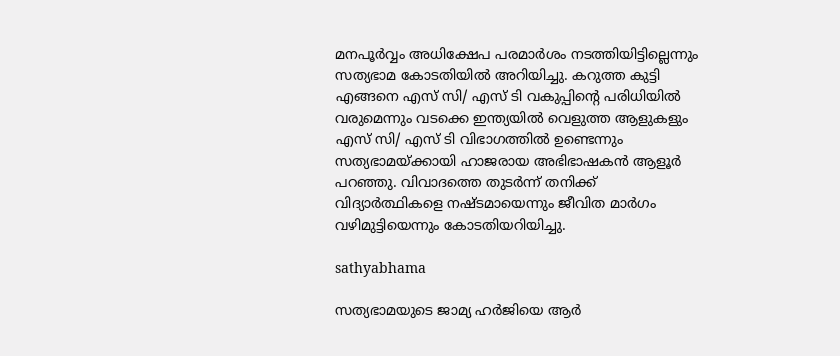മനപൂർവ്വം അധിക്ഷേപ പരമാർശം നടത്തിയിട്ടില്ലെന്നും സത്യഭാമ കോടതിയിൽ അറിയിച്ചു. കറുത്ത കുട്ടി എങ്ങനെ എസ് സി/ എസ് ടി വകുപ്പിന്റെ പരിധിയിൽ വരുമെന്നും വടക്കെ ഇന്ത്യയിൽ വെളുത്ത ആളുകളും എസ് സി/ എസ് ടി വിഭാഗത്തിൽ ഉണ്ടെന്നും സത്യഭാമയ്ക്കായി ഹാജരായ അഭിഭാഷകൻ ആളൂർ പറഞ്ഞു. വിവാദത്തെ തുടർന്ന് തനിക്ക് വിദ്യാർത്ഥികളെ നഷ്ടമായെന്നും ജീവിത മാർഗം വഴിമുട്ടിയെന്നും കോടതിയറിയിച്ചു.

sathyabhama

സത്യഭാമയുടെ ജാമ്യ ഹർജിയെ ആർ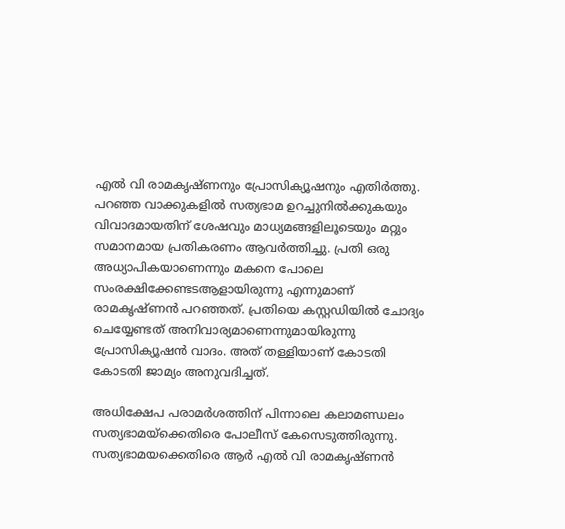എൽ വി രാമകൃഷ്ണനും പ്രോസിക്യൂഷനും എതിർത്തു. പറഞ്ഞ വാക്കുകളിൽ സത്യഭാമ ഉറച്ചുനിൽക്കുകയും വിവാദമായതിന് ശേഷവും മാധ്യമങ്ങളിലൂടെയും മറ്റും സമാനമായ പ്രതികരണം ആവർത്തിച്ചു. പ്രതി ഒരു അധ്യാപികയാണെന്നും മകനെ പോലെ സംരക്ഷിക്കേണ്ടടആളായിരുന്നു എന്നുമാണ് രാമകൃഷ്ണൻ പറഞ്ഞത്. പ്രതിയെ കസ്റ്റഡിയിൽ ചോദ്യം ചെയ്യേണ്ടത് അനിവാര്യമാണെന്നുമായിരുന്നു പ്രോസിക്യൂഷൻ വാദം. അത് തള്ളിയാണ് കോടതി കോടതി ജാമ്യം അനുവദിച്ചത്.

അധിക്ഷേപ പരാമർശത്തിന് പിന്നാലെ കലാമണ്ഡലം സത്യഭാമയ്ക്കെതിരെ പോലീസ് കേസെടുത്തിരുന്നു. സത്യഭാമയക്കെതിരെ ആർ എൽ വി രാമകൃഷ്ണൻ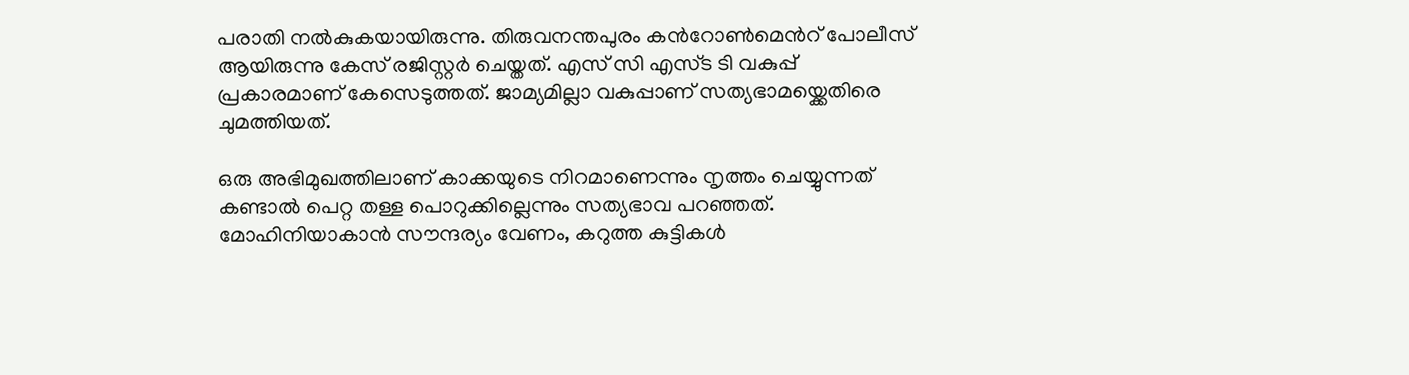പരാതി നൽകുകയായിരുന്നു. തിരുവനന്തപുരം കൻറോൺമെൻറ് പോലീസ് ആയിരുന്നു കേസ് രജിസ്റ്റർ ചെയ്തത്. എസ്‍ സി എസ്ട ടി വകുപ്പ് പ്രകാരമാണ് കേസെടുത്തത്. ജാമ്യമില്ലാ വകുപ്പാണ് സത്യഭാമയ്ക്കെതിരെ ചുമത്തിയത്.

ഒരു അഭിമുഖത്തിലാണ് കാക്കയുടെ നിറമാണെന്നും നൃത്തം ചെയ്യുന്നത് കണ്ടാൽ പെറ്റ തള്ള പൊറുക്കില്ലെന്നും സത്യഭാവ പറഞ്ഞത്. മോഹിനിയാകാൻ സൗന്ദര്യം വേണം, കറുത്ത കുട്ടികൾ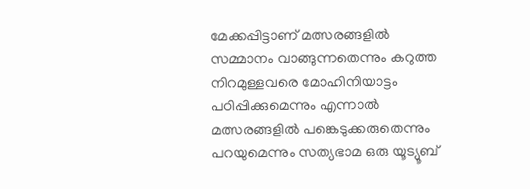മേക്കപ്പിട്ടാണ് മത്സരങ്ങളിൽ സമ്മാനം വാങ്ങുന്നതെന്നും കറുത്ത നിറമുള്ളവരെ മോഹിനിയാട്ടം പഠിപ്പിക്കുമെന്നും എന്നാൽ മത്സരങ്ങളിൽ പങ്കെടുക്കരുതെന്നും പറയുമെന്നും സത്യഭാമ ഒരു യൂട്യൂബ്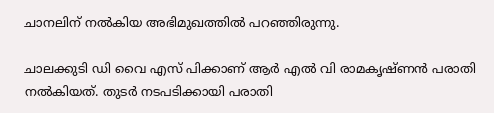ചാനലിന് നൽകിയ അഭിമുഖത്തിൽ പറഞ്ഞിരുന്നു.

ചാലക്കുടി ഡി വൈ എസ് പിക്കാണ് ആർ എൽ വി രാമകൃഷ്ണൻ പരാതി നൽകിയത്. തുടർ നടപടിക്കായി പരാതി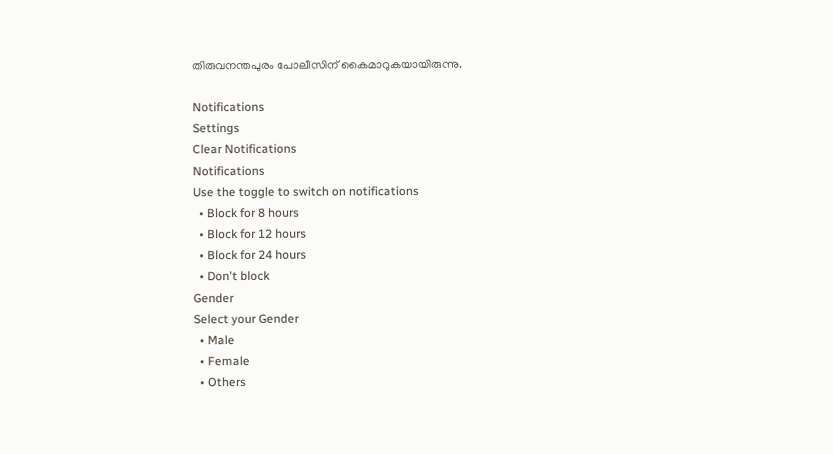തിരുവനന്തപുരം പോലീസിന് കൈമാറുകയായിരുന്നു.

Notifications
Settings
Clear Notifications
Notifications
Use the toggle to switch on notifications
  • Block for 8 hours
  • Block for 12 hours
  • Block for 24 hours
  • Don't block
Gender
Select your Gender
  • Male
  • Female
  • Others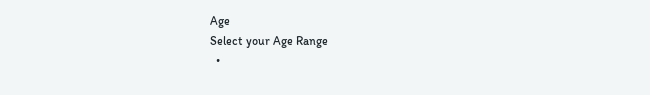Age
Select your Age Range
  •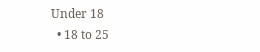Under 18
  • 18 to 25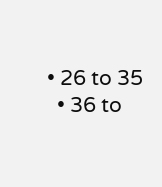• 26 to 35
  • 36 to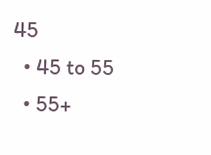45
  • 45 to 55
  • 55+